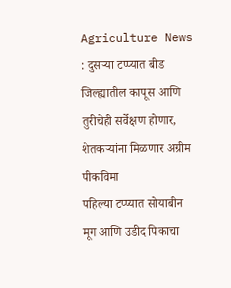Agriculture News : दुसऱ्या टप्प्यात बीड जिल्ह्यातील कापूस आणि तुरीचेही सर्वेक्षण होणार, शेतकऱ्यांना मिळणार अग्रीम पीकविमा
पहिल्या टप्प्यात सोयाबीन मूग आणि उडीद पिकाचा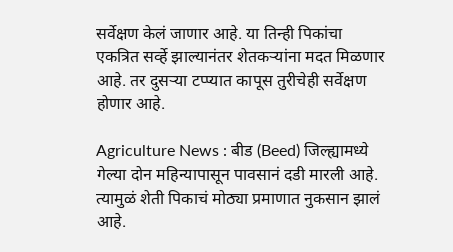सर्वेक्षण केलं जाणार आहे. या तिन्ही पिकांचा एकत्रित सर्व्हे झाल्यानंतर शेतकऱ्यांना मदत मिळणार आहे. तर दुसऱ्या टप्प्यात कापूस तुरीचेही सर्वेक्षण होणार आहे.

Agriculture News : बीड (Beed) जिल्ह्यामध्ये गेल्या दोन महिन्यापासून पावसानं दडी मारली आहे. त्यामुळं शेती पिकाचं मोठ्या प्रमाणात नुकसान झालं आहे.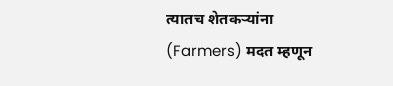त्यातच शेतकऱ्यांना (Farmers) मदत म्हणून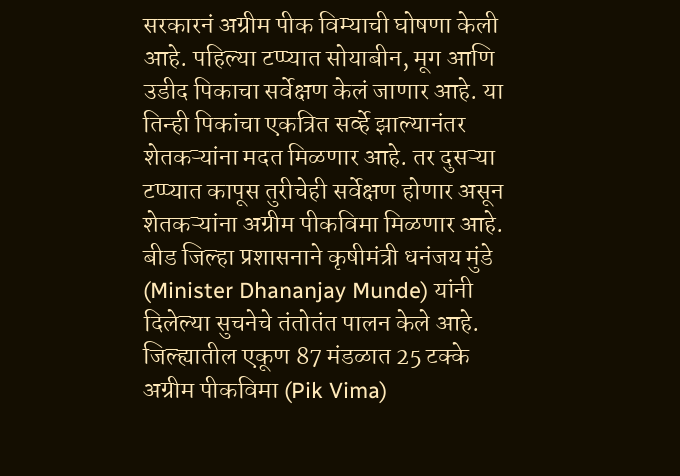सरकारनं अग्रीम पीक विम्याची घोषणा केली आहे. पहिल्या टप्प्यात सोयाबीन, मूग आणि उडीद पिकाचा सर्वेक्षण केलं जाणार आहे. या तिन्ही पिकांचा एकत्रित सर्व्हे झाल्यानंतर शेतकऱ्यांना मदत मिळणार आहे. तर दुसऱ्या टप्प्यात कापूस तुरीचेही सर्वेक्षण होणार असून शेतकऱ्यांना अग्रीम पीकविमा मिळणार आहे.
बीड जिल्हा प्रशासनाने कृषीमंत्री धनंजय मुंडे (Minister Dhananjay Munde) यांनी दिलेल्या सुचनेचे तंतोतंत पालन केले आहे. जिल्ह्यातील एकूण 87 मंडळात 25 टक्के अग्रीम पीकविमा (Pik Vima)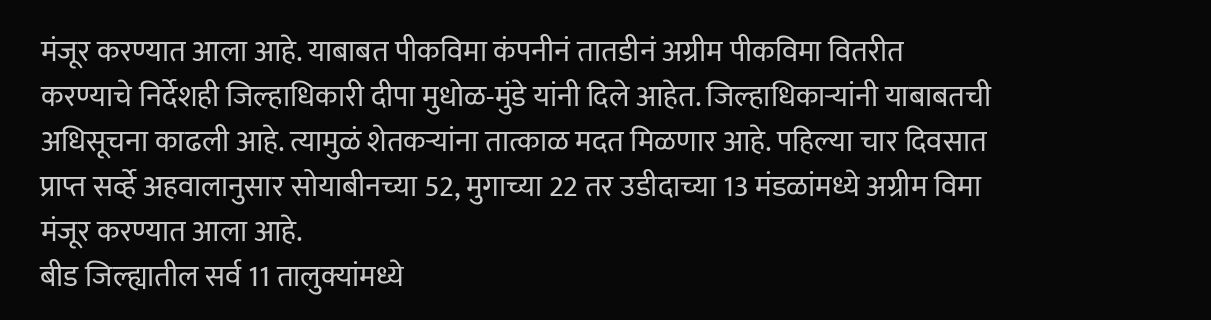मंजूर करण्यात आला आहे. याबाबत पीकविमा कंपनीनं तातडीनं अग्रीम पीकविमा वितरीत करण्याचे निर्देशही जिल्हाधिकारी दीपा मुधोळ-मुंडे यांनी दिले आहेत. जिल्हाधिकाऱ्यांनी याबाबतची अधिसूचना काढली आहे. त्यामुळं शेतकऱ्यांना तात्काळ मदत मिळणार आहे. पहिल्या चार दिवसात प्राप्त सर्व्हे अहवालानुसार सोयाबीनच्या 52, मुगाच्या 22 तर उडीदाच्या 13 मंडळांमध्ये अग्रीम विमा मंजूर करण्यात आला आहे.
बीड जिल्ह्यातील सर्व 11 तालुक्यांमध्ये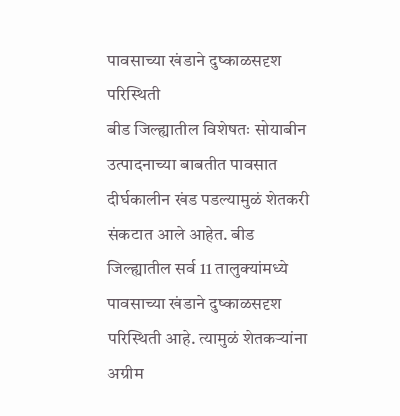पावसाच्या खंडाने दुष्काळसदृश परिस्थिती
बीड जिल्ह्यातील विशेषतः सोयाबीन उत्पादनाच्या बाबतीत पावसात दीर्घकालीन खंड पडल्यामुळं शेतकरी संकटात आले आहेत. बीड जिल्ह्यातील सर्व 11 तालुक्यांमध्ये पावसाच्या खंडाने दुष्काळसदृश परिस्थिती आहे. त्यामुळं शेतकऱ्यांना अग्रीम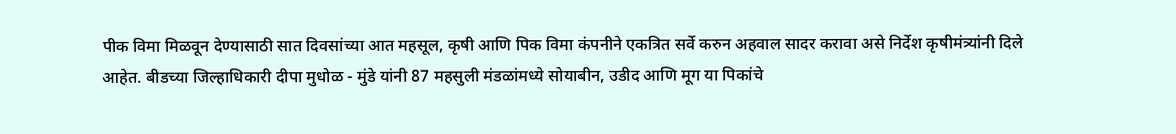पीक विमा मिळवून देण्यासाठी सात दिवसांच्या आत महसूल, कृषी आणि पिक विमा कंपनीने एकत्रित सर्वे करुन अहवाल सादर करावा असे निर्देश कृषीमंत्र्यांनी दिले आहेत. बीडच्या जिल्हाधिकारी दीपा मुधोळ - मुंडे यांनी 87 महसुली मंडळांमध्ये सोयाबीन, उडीद आणि मूग या पिकांचे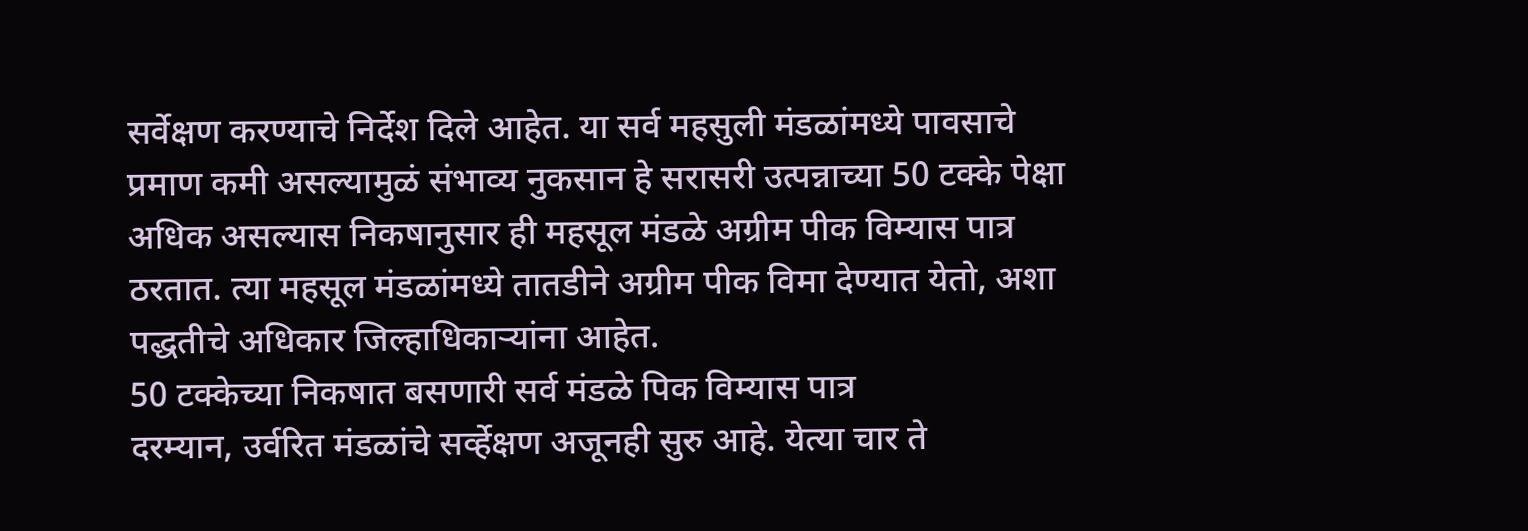सर्वेक्षण करण्याचे निर्देश दिले आहेत. या सर्व महसुली मंडळांमध्ये पावसाचे प्रमाण कमी असल्यामुळं संभाव्य नुकसान हे सरासरी उत्पन्नाच्या 50 टक्के पेक्षा अधिक असल्यास निकषानुसार ही महसूल मंडळे अग्रीम पीक विम्यास पात्र ठरतात. त्या महसूल मंडळांमध्ये तातडीने अग्रीम पीक विमा देण्यात येतो, अशा पद्धतीचे अधिकार जिल्हाधिकाऱ्यांना आहेत.
50 टक्केच्या निकषात बसणारी सर्व मंडळे पिक विम्यास पात्र
दरम्यान, उर्वरित मंडळांचे सर्व्हेक्षण अजूनही सुरु आहे. येत्या चार ते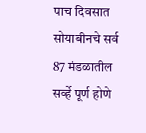पाच दिवसात सोयाबीनचे सर्व 87 मंडळातील सर्व्हे पूर्ण होणे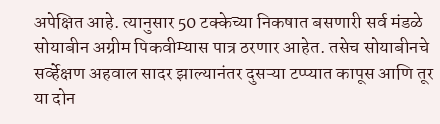अपेक्षित आहे. त्यानुसार 50 टक्केच्या निकषात बसणारी सर्व मंडळे सोयाबीन अग्रीम पिकवीम्यास पात्र ठरणार आहेत. तसेच सोयाबीनचे सर्व्हेक्षण अहवाल सादर झाल्यानंतर दुसऱ्या टप्प्यात कापूस आणि तूर या दोन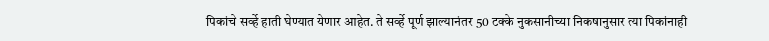पिकांचे सर्व्हे हाती घेण्यात येणार आहेत. ते सर्व्हे पूर्ण झाल्यानंतर 50 टक्के नुकसानीच्या निकषानुसार त्या पिकांनाही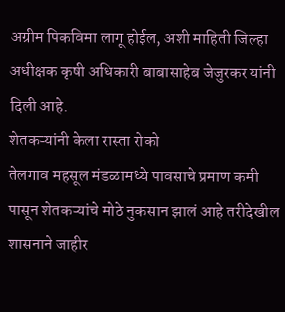अग्रीम पिकविमा लागू होईल, अशी माहिती जिल्हा अधीक्षक कृषी अधिकारी बाबासाहेब जेजुरकर यांनी दिली आहे.
शेतकऱ्यांनी केला रास्ता रोको
तेलगाव महसूल मंडळामध्ये पावसाचे प्रमाण कमी पासून शेतकऱ्यांचे मोठे नुकसान झालं आहे तरीदेखील शासनाने जाहीर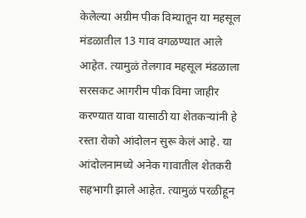केलेल्या अग्रीम पीक विम्यातून या महसूल मंडळातील 13 गाव वगळण्यात आले आहेत. त्यामुळं तेलगाव महसूल मंडळाला सरसकट आगरीम पीक विमा जाहीर करण्यात यावा यासाठी या शेतकऱ्यांनी हे रस्ता रोको आंदोलन सुरू केलं आहे. या आंदोलनामध्ये अनेक गावातील शेतकरी सहभागी झाले आहेत. त्यामुळं परळीहून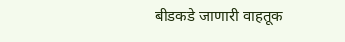बीडकडे जाणारी वाहतूक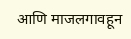आणि माजलगावहून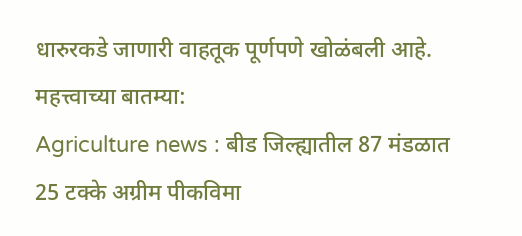धारुरकडे जाणारी वाहतूक पूर्णपणे खोळंबली आहे.
महत्त्वाच्या बातम्या:
Agriculture news : बीड जिल्ह्यातील 87 मंडळात 25 टक्के अग्रीम पीकविमा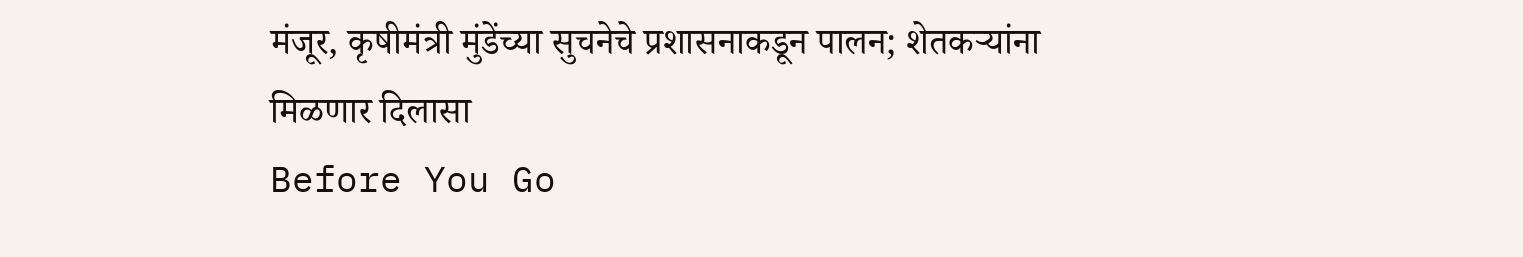मंजूर, कृषीमंत्री मुंडेंच्या सुचनेचे प्रशासनाकडून पालन; शेतकऱ्यांना मिळणार दिलासा
Before You Go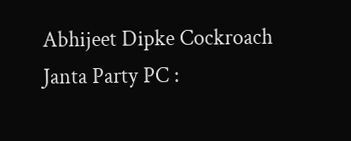Abhijeet Dipke Cockroach Janta Party PC :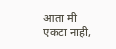आता मी एकटा नाही,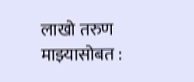लाखो तरुण माझ्यासोबत :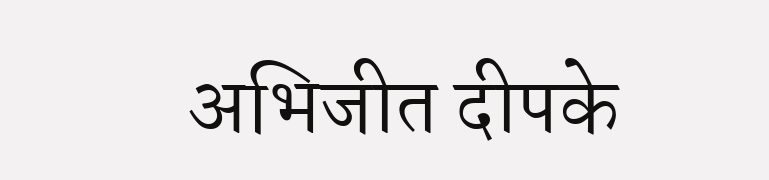अभिजीत दीपके